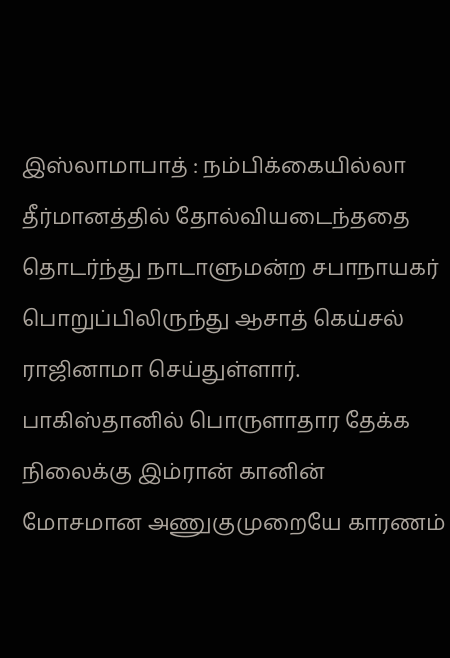இஸ்லாமாபாத் : நம்பிக்கையில்லா தீர்மானத்தில் தோல்வியடைந்ததை தொடர்ந்து நாடாளுமன்ற சபாநாயகர் பொறுப்பிலிருந்து ஆசாத் கெய்சல் ராஜினாமா செய்துள்ளார். பாகிஸ்தானில் பொருளாதார தேக்க நிலைக்கு இம்ரான் கானின் மோசமான அணுகுமுறையே காரணம்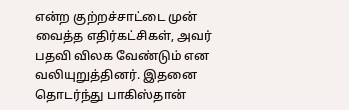என்ற குற்றச்சாட்டை முன் வைத்த எதிர்கட்சிகள், அவர் பதவி விலக வேண்டும் என வலியுறுத்தினர். இதனை தொடர்ந்து பாகிஸ்தான்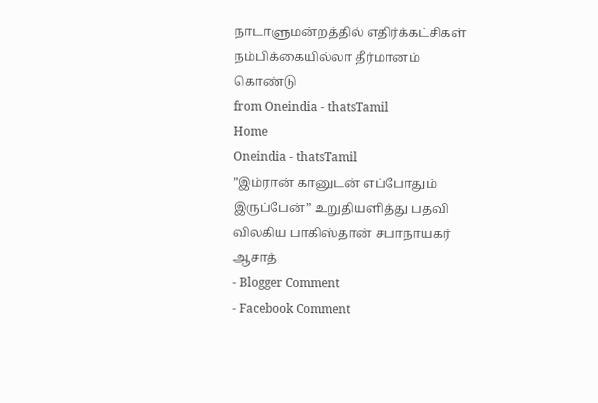நாடாளுமன்றத்தில் எதிர்க்கட்சிகள் நம்பிக்கையில்லா தீர்மானம் கொண்டு
from Oneindia - thatsTamil
Home
Oneindia - thatsTamil
”இம்ரான் கானுடன் எப்போதும் இருப்பேன்” உறுதியளித்து பதவி விலகிய பாகிஸ்தான் சபாநாயகர் ஆசாத்
- Blogger Comment
- Facebook Comment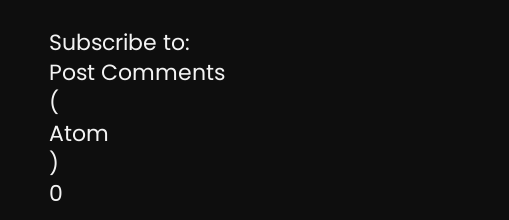Subscribe to:
Post Comments
(
Atom
)
0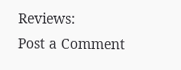Reviews:
Post a Comment